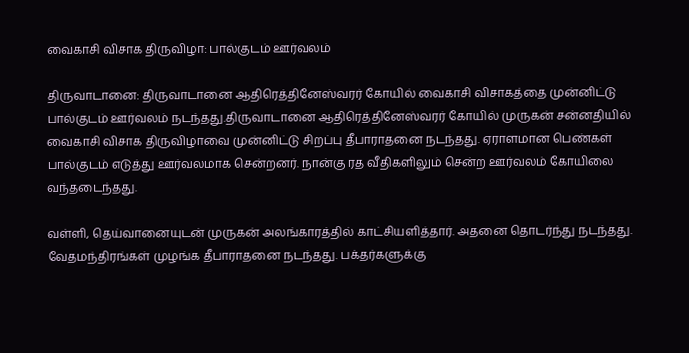வைகாசி விசாக திருவிழா: பால்குடம் ஊர்வலம்

திருவாடானை: திருவாடானை ஆதிரெத்தினேஸ்வரர் கோயில் வைகாசி விசாகத்தை முன்னிட்டு பால்குடம் ஊர்வலம் நடந்தது.திருவாடானை ஆதிரெத்தினேஸ்வரர் கோயில் முருகன் சன்னதியில் வைகாசி விசாக திருவிழாவை முன்னிட்டு சிறப்பு தீபாராதனை நடந்தது. ஏராளமான பெண்கள் பால்குடம் எடுத்து ஊர்வலமாக சென்றனர். நான்கு ரத வீதிகளிலும் சென்ற ஊர்வலம் கோயிலை வந்தடைந்தது.

வள்ளி, தெய்வானையுடன் முருகன் அலங்காரத்தில் காட்சியளித்தார். அதனை தொடர்ந்து நடந்தது. வேதமந்திரங்கள் முழங்க தீபாராதனை நடந்தது. பக்தர்களுக்கு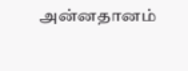அன்னதானம்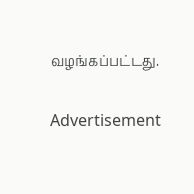வழங்கப்பட்டது.

Advertisement